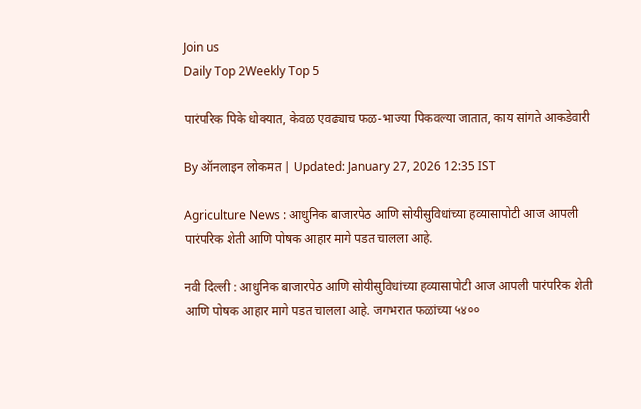Join us
Daily Top 2Weekly Top 5

पारंपरिक पिके धोक्यात, केवळ एवढ्याच फळ-भाज्या पिकवल्या जातात, काय सांगते आकडेवारी

By ऑनलाइन लोकमत | Updated: January 27, 2026 12:35 IST

Agriculture News : आधुनिक बाजारपेठ आणि सोयीसुविधांच्या हव्यासापोटी आज आपली पारंपरिक शेती आणि पोषक आहार मागे पडत चालला आहे.

नवी दिल्ली : आधुनिक बाजारपेठ आणि सोयीसुविधांच्या हव्यासापोटी आज आपली पारंपरिक शेती आणि पोषक आहार मागे पडत चालला आहे. जगभरात फळांच्या ५४००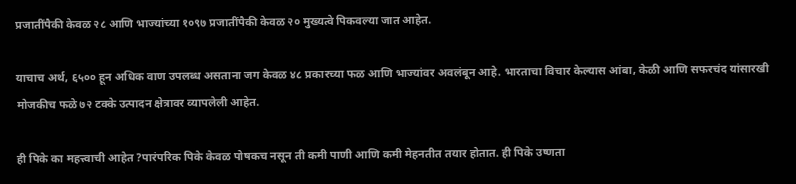प्रजातींपैकी केवळ २८ आणि भाज्यांच्या १०९७ प्रजातींपैकी केवळ २० मुख्यत्वे पिकवल्या जात आहेत.

याचाच अर्थ, ६५०० हून अधिक वाण उपलब्ध असताना जग केवळ ४८ प्रकारच्या फळ आणि भाज्यांवर अवलंबून आहे. भारताचा विचार केल्यास आंबा, केळी आणि सफरचंद यांसारखी मोजकीच फळे ७२ टक्के उत्पादन क्षेत्रावर व्यापलेली आहेत.

ही पिके का महत्त्वाची आहेत ?पारंपरिक पिके केवळ पोषकच नसून ती कमी पाणी आणि कमी मेहनतीत तयार होतात. ही पिके उष्णता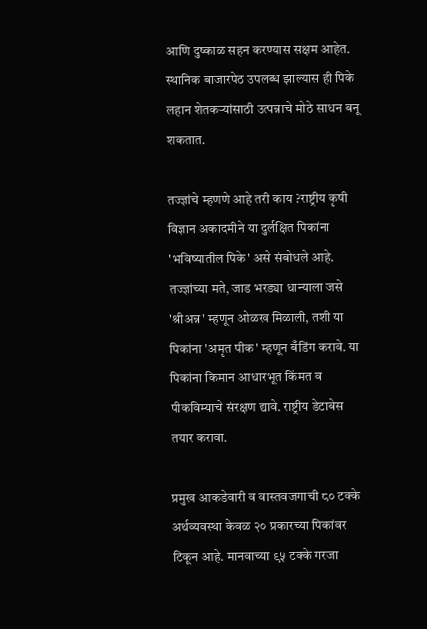आणि दुष्काळ सहन करण्यास सक्षम आहेत. स्थानिक बाजारपेठ उपलब्ध झाल्यास ही पिके लहान शेतकऱ्यांसाठी उत्पन्नाचे मोठे साधन बनू शकतात.

तज्ज्ञांचे म्हणणे आहे तरी काय ?राष्ट्रीय कृषी विज्ञान अकादमीने या दुर्लक्षित पिकांना 'भविष्यातील पिके' असे संबोधले आहे. तज्ज्ञांच्या मते, जाड भरड्या धान्याला जसे 'श्रीअन्न' म्हणून ओळख मिळाली, तशी या पिकांना 'अमृत पीक' म्हणून बँडिंग करावे. या पिकांना किमान आधारभूत किंमत व पीकविम्याचे संरक्षण द्यावे. राष्ट्रीय डेटाबेस तयार करावा.

प्रमुख आकडेवारी व वास्तवजगाची ८० टक्के अर्थव्यवस्था केवळ २० प्रकारच्या पिकांवर टिकून आहे. मानवाच्या ९५ टक्के गरजा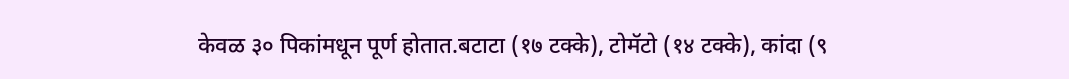केवळ ३० पिकांमधून पूर्ण होतात.बटाटा (१७ टक्के), टोमॅटो (१४ टक्के), कांदा (९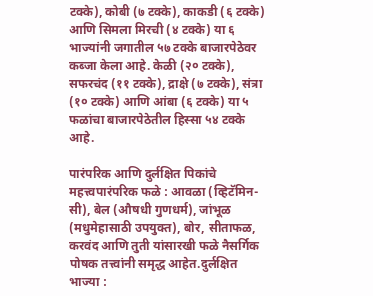टक्के), कोबी (७ टक्के), काकडी (६ टक्के) आणि सिमला मिरची (४ टक्के) या ६ भाज्यांनी जगातील ५७ टक्के बाजारपेठेवर कब्जा केला आहे. केळी (२० टक्के), सफरचंद (११ टक्के), द्राक्षे (७ टक्के), संत्रा (१० टक्के) आणि आंबा (६ टक्के) या ५ फळांचा बाजारपेठेतील हिस्सा ५४ टक्के आहे.

पारंपरिक आणि दुर्लक्षित पिकांचे महत्त्वपारंपरिक फळे : आवळा (व्हिटॅमिन-सी), बेल (औषधी गुणधर्म), जांभूळ (मधुमेहासाठी उपयुक्त), बोर, सीताफळ, करवंद आणि तुती यांसारखी फळे नैसर्गिक पोषक तत्त्वांनी समृद्ध आहेत.दुर्लक्षित भाज्या :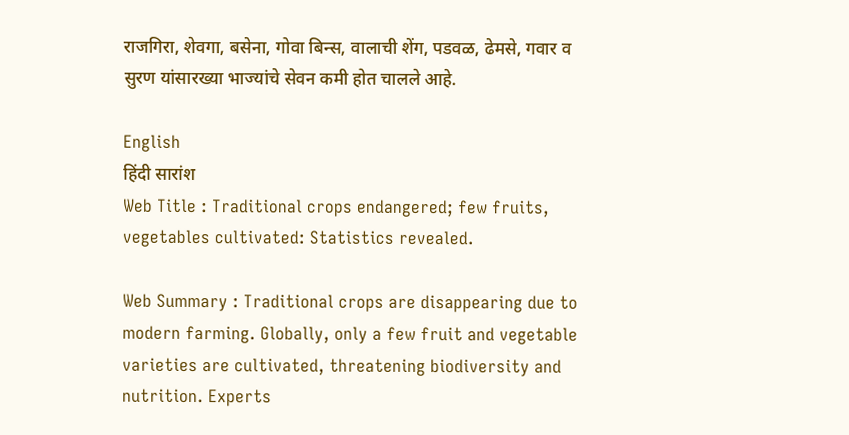राजगिरा, शेवगा, बसेना, गोवा बिन्स, वालाची शेंग, पडवळ, ढेमसे, गवार व सुरण यांसारख्या भाज्यांचे सेवन कमी होत चालले आहे.

English
हिंदी सारांश
Web Title : Traditional crops endangered; few fruits, vegetables cultivated: Statistics revealed.

Web Summary : Traditional crops are disappearing due to modern farming. Globally, only a few fruit and vegetable varieties are cultivated, threatening biodiversity and nutrition. Experts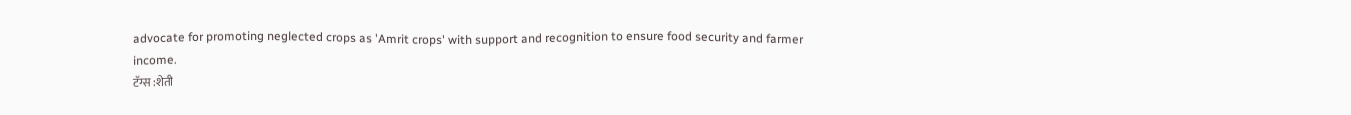advocate for promoting neglected crops as 'Amrit crops' with support and recognition to ensure food security and farmer income.
टॅग्स :शेती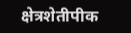क्षेत्रशेतीपीक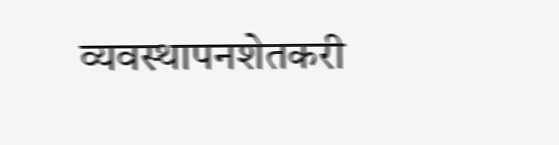व्यवस्थापनशेतकरी